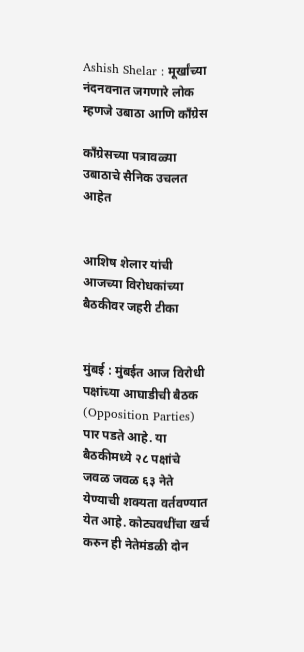Ashish Shelar : मूर्खांच्या नंदनवनात जगणारे लोक म्हणजे उबाठा आणि काँग्रेस

काँग्रेसच्या पत्रावळ्या उबाठाचे सैनिक उचलत आहेत


आशिष शेलार यांची आजच्या विरोधकांच्या बैठकीवर जहरी टीका


मुंबई : मुंबईत आज विरोधी पक्षांच्या आघाडीची बैठक (Opposition Parties) पार पडते आहे. या बैठकीमध्ये २८ पक्षांचे जवळ जवळ ६३ नेते येण्याची शक्यता वर्तवण्यात येत आहे. कोट्यवधींचा खर्च करुन ही नेतेमंडळी दोन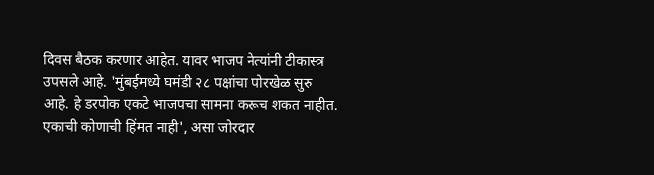दिवस बैठक करणार आहेत. यावर भाजप नेत्यांनी टीकास्त्र उपसले आहे. 'मुंबईमध्ये घमंडी २८ पक्षांचा पोरखेळ सुरु आहे. हे डरपोक एकटे भाजपचा सामना करूच शकत नाहीत. एकाची कोणाची हिंमत नाही', असा जोरदार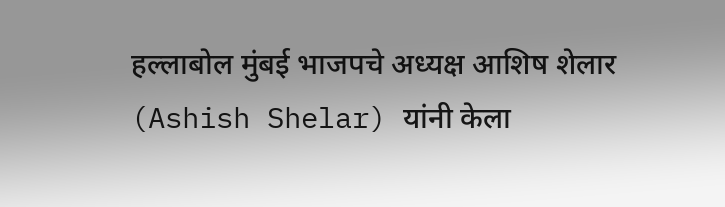हल्लाबोल मुंबई भाजपचे अध्यक्ष आशिष शेलार (Ashish Shelar) यांनी केला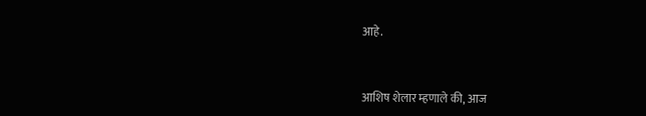आहे.


आशिष शेलार म्हणाले की, आज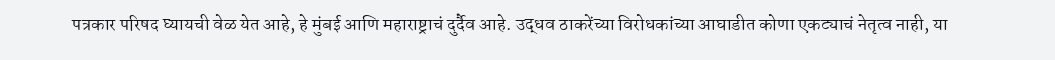पत्रकार परिषद घ्यायची वेळ येत आहे, हे मुंबई आणि महाराष्ट्राचं दुर्दैव आहे. उद्धव ठाकरेंच्या विरोधकांच्या आघाडीत कोणा एकट्याचं नेतृत्व नाही, या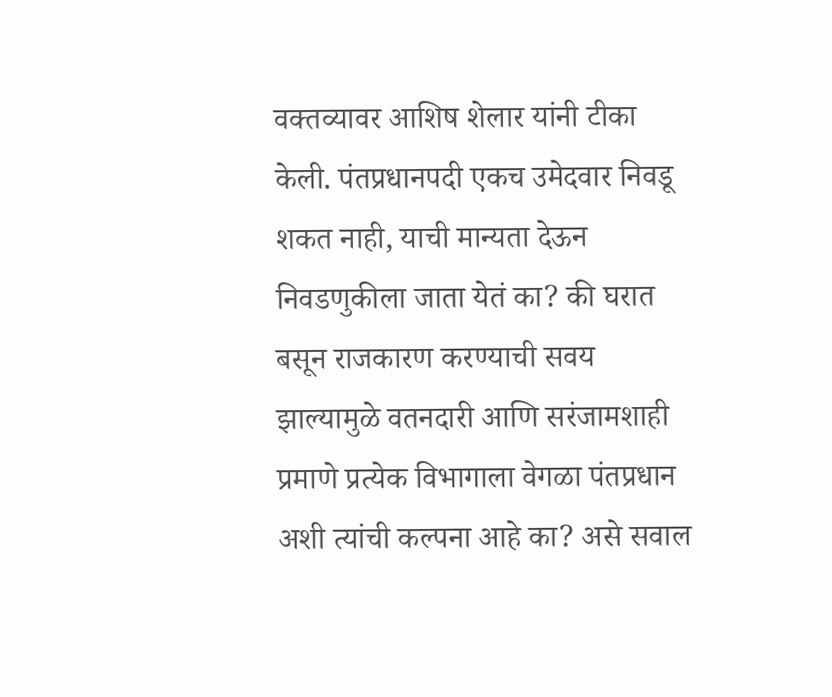वक्तव्यावर आशिष शेलार यांनी टीका केली. पंतप्रधानपदी एकच उमेदवार निवडू शकत नाही, याची मान्यता देऊन निवडणुकीला जाता येतं का? की घरात बसून राजकारण करण्याची सवय झाल्यामुळे वतनदारी आणि सरंजामशाही प्रमाणे प्रत्येक विभागाला वेगळा पंतप्रधान अशी त्यांची कल्पना आहे का? असे सवाल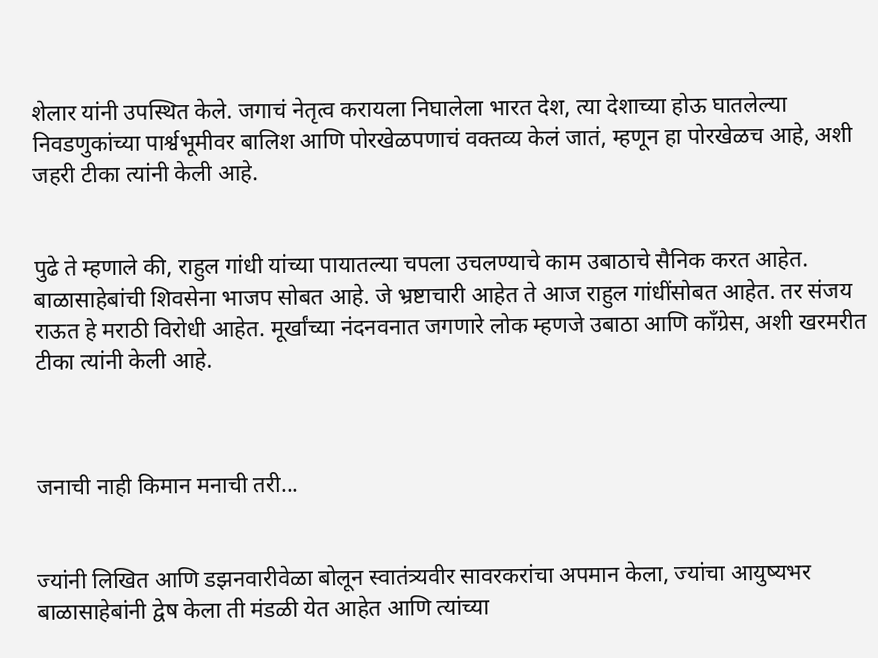शेलार यांनी उपस्थित केले. जगाचं नेतृत्व करायला निघालेला भारत देश, त्या देशाच्या होऊ घातलेल्या निवडणुकांच्या पार्श्वभूमीवर बालिश आणि पोरखेळपणाचं वक्तव्य केलं जातं, म्हणून हा पोरखेळच आहे, अशी जहरी टीका त्यांनी केली आहे.


पुढे ते म्हणाले की, राहुल गांधी यांच्या पायातल्या चपला उचलण्याचे काम उबाठाचे सैनिक करत आहेत. बाळासाहेबांची शिवसेना भाजप सोबत आहे. जे भ्रष्टाचारी आहेत ते आज राहुल गांधींसोबत आहेत. तर संजय राऊत हे मराठी विरोधी आहेत. मूर्खांच्या नंदनवनात जगणारे लोक म्हणजे उबाठा आणि काँग्रेस, अशी खरमरीत टीका त्यांनी केली आहे.



जनाची नाही किमान मनाची तरी...


ज्यांनी लिखित आणि डझनवारीवेळा बोलून स्वातंत्र्यवीर सावरकरांचा अपमान केला, ज्यांचा आयुष्यभर बाळासाहेबांनी द्वेष केला ती मंडळी येत आहेत आणि त्यांच्या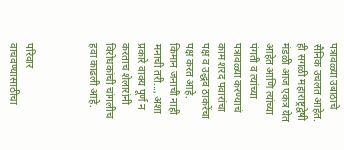पत्रावळ्या उबाठाचे सैनिक उचलत आहेत. ही सगळी महाराष्ट्रद्वेषी मंडळी आज एकत्र येत आहेत आणि त्यांच्या पंगती व त्यांच्या पत्रावळ्या करण्याचं काम शरद पवारांचा पक्ष व उद्धव ठाकरेंचा पक्ष करत आहे. किमान जनाची नाही मनाची तरी..., अशा प्रकारे वाक्य पूर्ण न करताच शेलारांनी विरोधकांची चांगलीच हवा काढली आहे.



परिवार वाचवण्यासाठीचा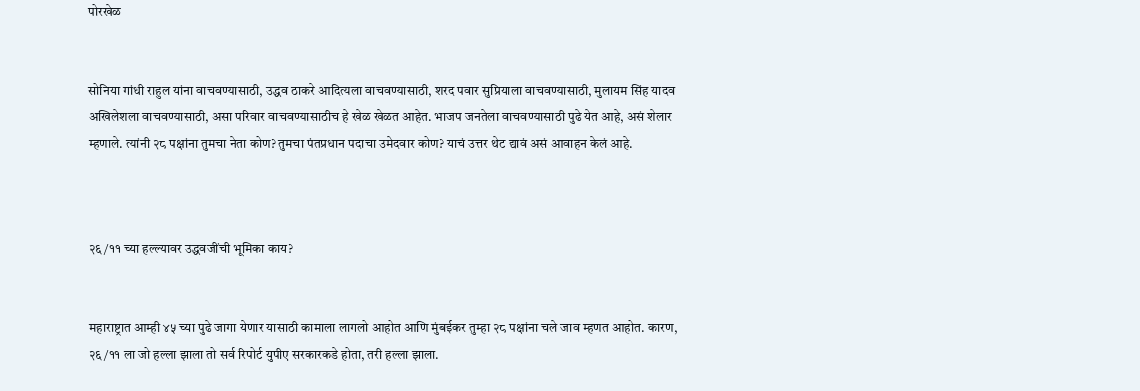पोरखेळ


सोनिया गांधी राहुल यांना वाचवण्यासाठी, उद्धव ठाकरे आदित्यला वाचवण्यासाठी, शरद पवार सुप्रियाला वाचवण्यासाठी, मुलायम सिंह यादव अखिलेशला वाचवण्यासाठी, असा परिवार वाचवण्यासाठीच हे खेळ खेळत आहेत. भाजप जनतेला वाचवण्यासाठी पुढे येत आहे, असं शेलार म्हणाले. त्यांनी २८ पक्षांना तुमचा नेता कोण? तुमचा पंतप्रधान पदाचा उमेदवार कोण? याचं उत्तर थेट द्यावं असं आवाहन केलं आहे.



२६/११ च्या हल्ल्यावर उद्धवजींची भूमिका काय?


महाराष्ट्रात आम्ही ४५ च्या पुढे जागा येणार यासाठी कामाला लागलो आहोत आणि मुंबईकर तुम्हा २८ पक्षांना चले जाव म्हणत आहोत. कारण, २६/११ ला जो हल्ला झाला तो सर्व रिपोर्ट युपीए सरकारकडे होता, तरी हल्ला झाला.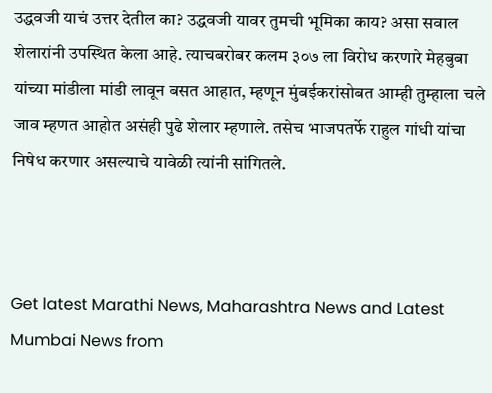उद्धवजी याचं उत्तर देतील का? उद्धवजी यावर तुमची भूमिका काय? असा सवाल शेलारांनी उपस्थित केला आहे. त्याचबरोबर कलम ३०७ ला विरोध करणारे मेहबुबा यांच्या मांडीला मांडी लावून बसत आहात, म्हणून मुंबईकरांसोबत आम्ही तुम्हाला चले जाव म्हणत आहोत असंही पुढे शेलार म्हणाले. तसेच भाजपतर्फे राहुल गांधी यांचा निषेध करणार असल्याचे यावेळी त्यांनी सांगितले.



Get latest Marathi News, Maharashtra News and Latest Mumbai News from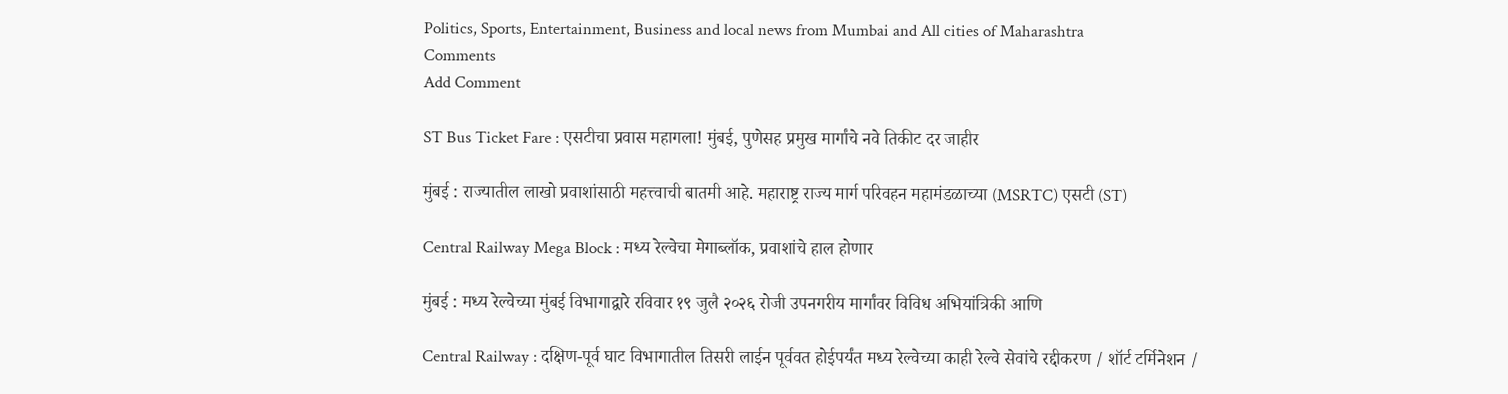Politics, Sports, Entertainment, Business and local news from Mumbai and All cities of Maharashtra
Comments
Add Comment

ST Bus Ticket Fare : एसटीचा प्रवास महागला! मुंबई, पुणेसह प्रमुख मार्गांचे नवे तिकीट दर जाहीर

मुंबई : राज्यातील लाखो प्रवाशांसाठी महत्त्वाची बातमी आहे. महाराष्ट्र राज्य मार्ग परिवहन महामंडळाच्या (MSRTC) एसटी (ST)

Central Railway Mega Block : मध्य रेल्वेचा मेगाब्लॉक, प्रवाशांचे हाल होणार

मुंबई : मध्य रेल्वेच्या मुंबई विभागाद्वारे रविवार १९ जुलै २०२६ रोजी उपनगरीय मार्गांवर विविध अभियांत्रिकी आणि

Central Railway : दक्षिण-पूर्व घाट विभागातील तिसरी लाईन पूर्ववत होईपर्यंत मध्य रेल्वेच्या काही रेल्वे सेवांचे रद्दीकरण / शॉर्ट टर्मिनेशन /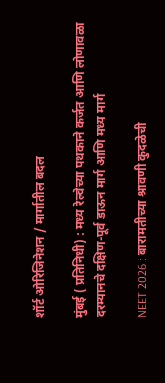शॉर्ट ओरिजिनेशन / मार्गातील बदल

मुंबई ( प्रतिनिधी) : मध्य रेल्वेच्या पथकाने कर्जत आणि लोणावळा दरम्यानचे दक्षिण-पूर्व डाऊन मार्ग आणि मध्य मार्ग

NEET 2026 : बारामतीच्या श्रावणी कुदळेची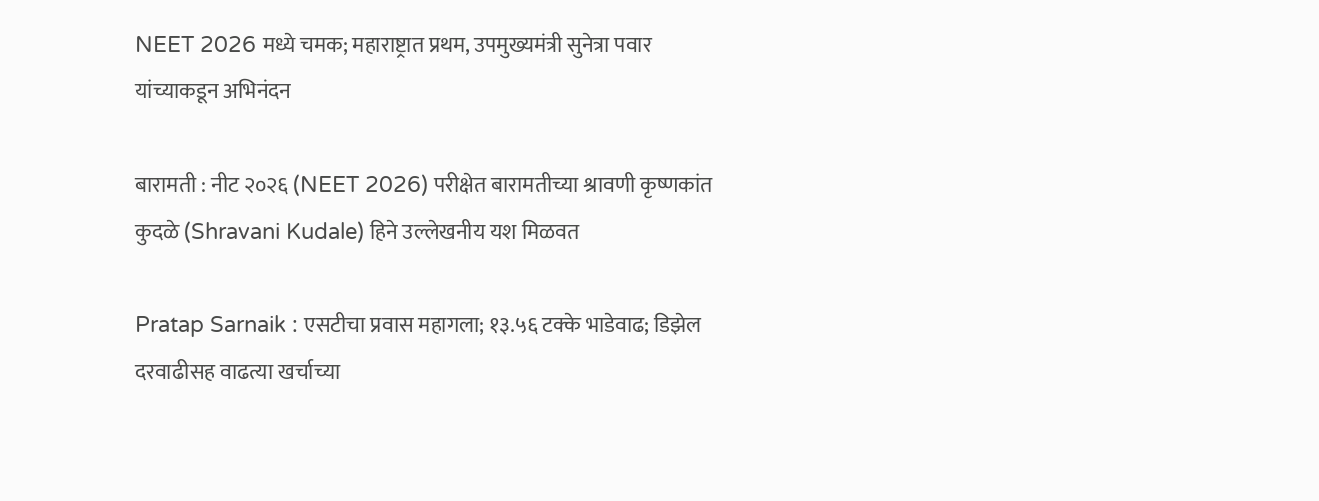NEET 2026 मध्ये चमक; महाराष्ट्रात प्रथम, उपमुख्यमंत्री सुनेत्रा पवार यांच्याकडून अभिनंदन

बारामती : नीट २०२६ (NEET 2026) परीक्षेत बारामतीच्या श्रावणी कृष्णकांत कुदळे (Shravani Kudale) हिने उल्लेखनीय यश मिळवत

Pratap Sarnaik : एसटीचा प्रवास महागला; १३.५६ टक्के भाडेवाढ; डिझेल दरवाढीसह वाढत्या खर्चाच्या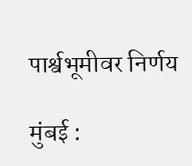पार्श्वभूमीवर निर्णय

मुंबई :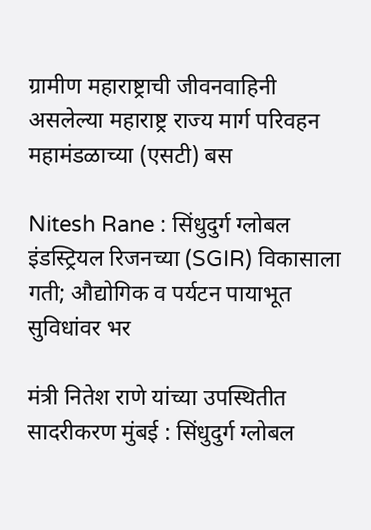ग्रामीण महाराष्ट्राची जीवनवाहिनी असलेल्या महाराष्ट्र राज्य मार्ग परिवहन महामंडळाच्या (एसटी) बस

Nitesh Rane : सिंधुदुर्ग ग्लोबल इंडस्ट्रियल रिजनच्या (SGIR) विकासाला गती; औद्योगिक व पर्यटन पायाभूत सुविधांवर भर

मंत्री नितेश राणे यांच्या उपस्थितीत सादरीकरण मुंबई : सिंधुदुर्ग ग्लोबल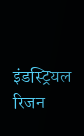इंडस्ट्रियल रिजन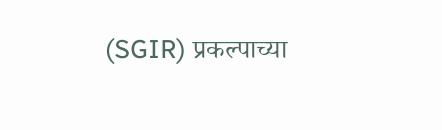(SGIR) प्रकल्पाच्या